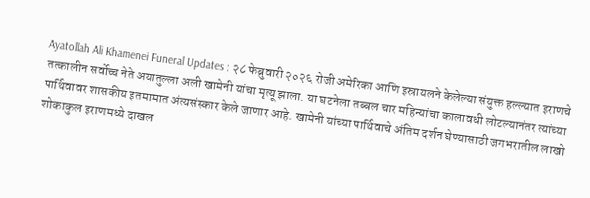Ayatollah Ali Khamenei Funeral Updates : २८ फेब्रुवारी २०२६ रोजी अमेरिका आणि इस्रायलने केलेल्या संयुक्त हल्ल्यात इराणचे तत्कालीन सर्वोच्च नेते अयातुल्ला अली खामेनी यांचा मृत्यू झाला. या घटनेला तब्बल चार महिन्यांचा कालावधी लोटल्यानंतर त्यांच्या पार्थिवावर शासकीय इतमामात अंत्यसंस्कार केले जाणार आहे. खामेनी यांच्या पार्थिवाचे अंतिम दर्शन घेण्यासाठी जगभरातील लाखो शोकाकुल इराणमध्ये दाखल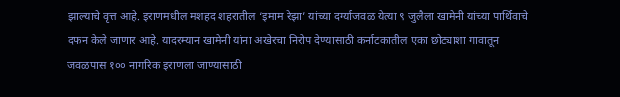झाल्याचे वृत्त आहे. इराणमधील मशहद शहरातील ‘इमाम रेझा’ यांच्या दर्ग्याजवळ येत्या ९ जुलैला खामेनी यांच्या पार्थिवाचे दफन केले जाणार आहे. यादरम्यान खामेनी यांना अखेरचा निरोप देण्यासाठी कर्नाटकातील एका छोट्याशा गावातून जवळपास १०० नागरिक इराणला जाण्यासाठी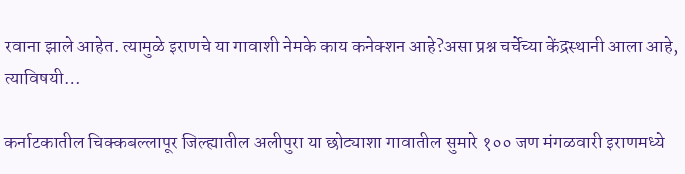रवाना झाले आहेत. त्यामुळे इराणचे या गावाशी नेमके काय कनेक्शन आहे?असा प्रश्न चर्चेच्या केंद्रस्थानी आला आहे, त्याविषयी…

कर्नाटकातील चिक्कबल्लापूर जिल्ह्यातील अलीपुरा या छोट्याशा गावातील सुमारे १०० जण मंगळवारी इराणमध्ये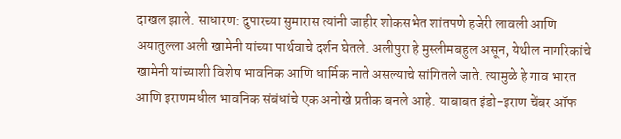दाखल झाले. साधारण: दुपारच्या सुमारास त्यांनी जाहीर शोकसभेत शांतपणे हजेरी लावली आणि अयातुल्ला अली खामेनी यांच्या पार्थवाचे दर्शन घेतले. अलीपुरा हे मुस्लीमबहुल असून, येथील नागरिकांचे खामेनी यांच्याशी विशेष भावनिक आणि धार्मिक नाते असल्याचे सांगितले जाते. त्यामुळे हे गाव भारत आणि इराणमधील भावनिक संबंधांचे एक अनोखे प्रतीक बनले आहे. याबाबत इंडो-इराण चेंबर ऑफ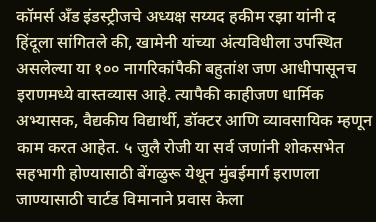कॉमर्स अँड इंडस्ट्रीजचे अध्यक्ष सय्यद हकीम रझा यांनी द हिंदूला सांगितले की, खामेनी यांच्या अंत्यविधीला उपस्थित असलेल्या या १०० नागरिकांपैकी बहुतांश जण आधीपासूनच इराणमध्ये वास्तव्यास आहे. त्यापैकी काहीजण धार्मिक अभ्यासक, वैद्यकीय विद्यार्थी, डॉक्टर आणि व्यावसायिक म्हणून काम करत आहेत. ५ जुलै रोजी या सर्व जणांनी शोकसभेत सहभागी होण्यासाठी बेंगळुरू येथून मुंबईमार्ग इराणला जाण्यासाठी चार्टड विमानाने प्रवास केला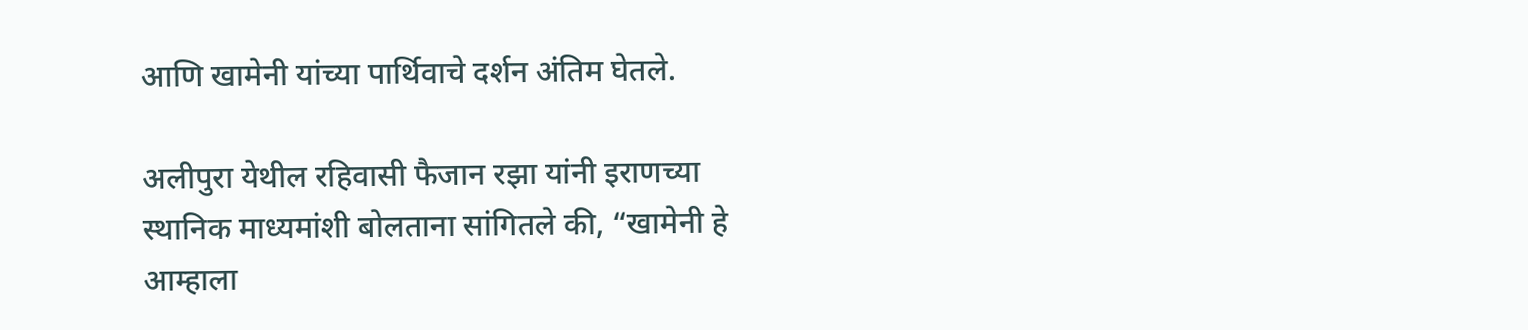आणि खामेनी यांच्या पार्थिवाचे दर्शन अंतिम घेतले.

अलीपुरा येथील रहिवासी फैजान रझा यांनी इराणच्या स्थानिक माध्यमांशी बोलताना सांगितले की, “खामेनी हे आम्हाला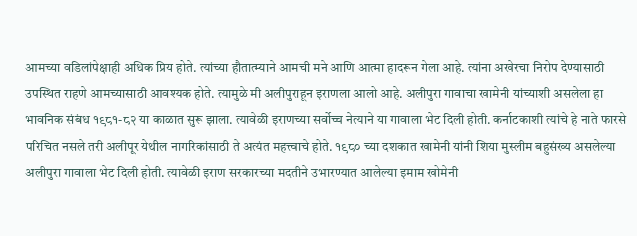आमच्या वडिलांपेक्षाही अधिक प्रिय होते. त्यांच्या हौतात्म्याने आमची मने आणि आत्मा हादरून गेला आहे. त्यांना अखेरचा निरोप देण्यासाठी उपस्थित राहणे आमच्यासाठी आवश्यक होते. त्यामुळे मी अलीपुराहून इराणला आलो आहे. अलीपुरा गावाचा खामेनी यांच्याशी असलेला हा भावनिक संबंध १९८१-८२ या काळात सुरू झाला. त्यावेळी इराणच्या सर्वोच्च नेत्याने या गावाला भेट दिली होती. कर्नाटकाशी त्यांचे हे नाते फारसे परिचित नसले तरी अलीपूर येथील नागरिकांसाठी ते अत्यंत महत्त्वाचे होते. १९८० च्या दशकात खामेनी यांनी शिया मुस्लीम बहुसंख्य असलेल्या अलीपुरा गावाला भेट दिली होती. त्यावेळी इराण सरकारच्या मदतीने उभारण्यात आलेल्या इमाम खोमेनी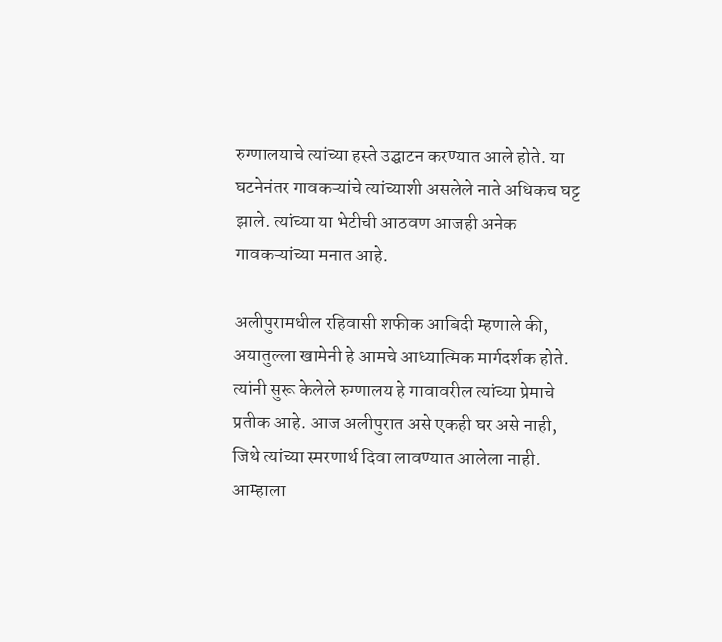रुग्णालयाचे त्यांच्या हस्ते उद्घाटन करण्यात आले होते. या घटनेनंतर गावकऱ्यांचे त्यांच्याशी असलेले नाते अधिकच घट्ट झाले. त्यांच्या या भेटीची आठवण आजही अनेक गावकऱ्यांच्या मनात आहे.

अलीपुरामधील रहिवासी शफीक आबिदी म्हणाले की, अयातुल्ला खामेनी हे आमचे आध्यात्मिक मार्गदर्शक होते. त्यांनी सुरू केलेले रुग्णालय हे गावावरील त्यांच्या प्रेमाचे प्रतीक आहे. आज अलीपुरात असे एकही घर असे नाही, जिथे त्यांच्या स्मरणार्थ दिवा लावण्यात आलेला नाही. आम्हाला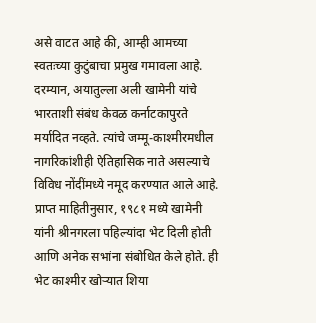असे वाटत आहे की, आम्ही आमच्या स्वतःच्या कुटुंबाचा प्रमुख गमावला आहे. दरम्यान, अयातुल्ला अली खामेनी यांचे भारताशी संबंध केवळ कर्नाटकापुरते मर्यादित नव्हते. त्यांचे जम्मू-काश्मीरमधील नागरिकांशीही ऐतिहासिक नाते असल्याचे विविध नोंदींमध्ये नमूद करण्यात आले आहे. प्राप्त माहितीनुसार, १९८१ मध्ये खामेनी यांनी श्रीनगरला पहिल्यांदा भेट दिली होती आणि अनेक सभांना संबोधित केले होते. ही भेट काश्मीर खोऱ्यात शिया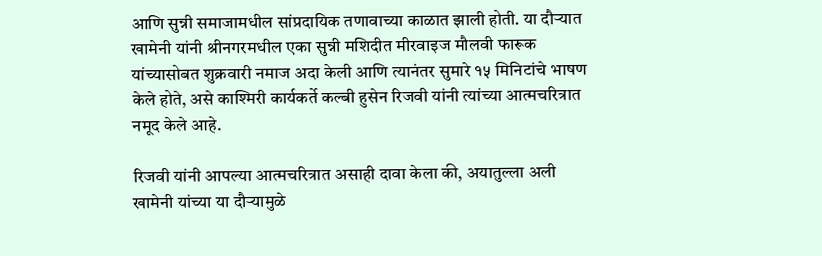आणि सुन्नी समाजामधील सांप्रदायिक तणावाच्या काळात झाली होती. या दौऱ्यात खामेनी यांनी श्रीनगरमधील एका सुन्नी मशिदीत मीरवाइज मौलवी फारूक यांच्यासोबत शुक्रवारी नमाज अदा केली आणि त्यानंतर सुमारे १५ मिनिटांचे भाषण केले होते, असे काश्मिरी कार्यकर्ते कल्बी हुसेन रिजवी यांनी त्यांच्या आत्मचरित्रात नमूद केले आहे.

रिजवी यांनी आपल्या आत्मचरित्रात असाही दावा केला की, अयातुल्ला अली खामेनी यांच्या या दौऱ्यामुळे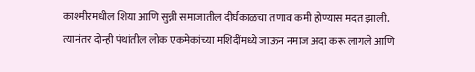काश्मीरमधील शिया आणि सुन्नी समाजातील दीर्घकाळचा तणाव कमी होण्यास मदत झाली. त्यानंतर दोन्ही पंथांतील लोक एकमेकांच्या मशिदींमध्ये जाऊन नमाज अदा करू लागले आणि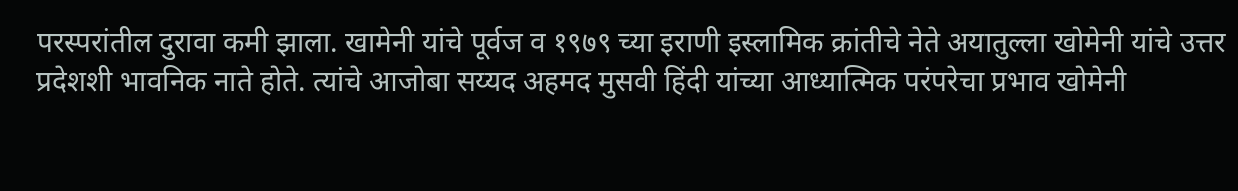परस्परांतील दुरावा कमी झाला. खामेनी यांचे पूर्वज व १९७९ च्या इराणी इस्लामिक क्रांतीचे नेते अयातुल्ला खोमेनी यांचे उत्तर प्रदेशशी भावनिक नाते होते. त्यांचे आजोबा सय्यद अहमद मुसवी हिंदी यांच्या आध्यात्मिक परंपरेचा प्रभाव खोमेनी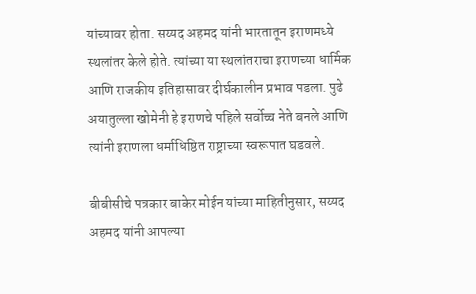यांच्यावर होता. सय्यद अहमद यांनी भारतातून इराणमध्ये स्थलांतर केले होते. त्यांच्या या स्थलांतराचा इराणच्या धार्मिक आणि राजकीय इतिहासावर दीर्घकालीन प्रभाव पडला. पुढे अयातुल्ला खोमेनी हे इराणचे पहिले सर्वोच्च नेते बनले आणि त्यांनी इराणला धर्माधिष्ठित राष्ट्राच्या स्वरूपात घडवले.

बीबीसीचे पत्रकार बाकेर मोईन यांच्या माहितीनुसार, सय्यद अहमद यांनी आपल्या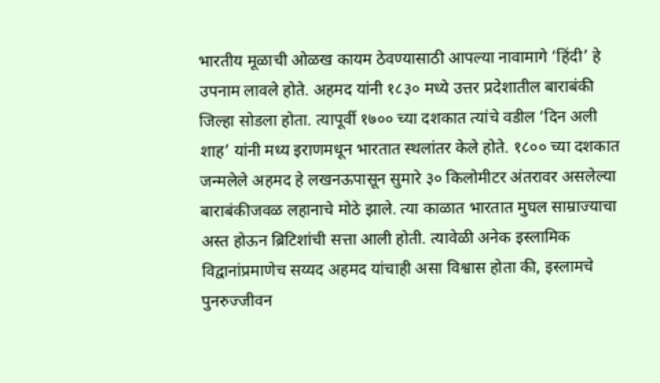भारतीय मूळाची ओळख कायम ठेवण्यासाठी आपल्या नावामागे ‘हिंदी’ हे उपनाम लावले होते. अहमद यांनी १८३० मध्ये उत्तर प्रदेशातील बाराबंकी जिल्हा सोडला होता. त्यापूर्वी १७०० च्या दशकात त्यांचे वडील ‘दिन अली शाह’ यांनी मध्य इराणमधून भारतात स्थलांतर केले होते. १८०० च्या दशकात जन्मलेले अहमद हे लखनऊपासून सुमारे ३० किलोमीटर अंतरावर असलेल्या बाराबंकीजवळ लहानाचे मोठे झाले. त्या काळात भारतात मुघल साम्राज्याचा अस्त होऊन ब्रिटिशांची सत्ता आली होती. त्यावेळी अनेक इस्लामिक विद्वानांप्रमाणेच सय्यद अहमद यांचाही असा विश्वास होता की, इस्लामचे पुनरुज्जीवन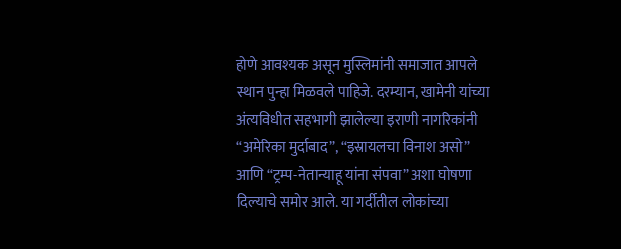होणे आवश्यक असून मुस्लिमांनी समाजात आपले स्थान पुन्हा मिळवले पाहिजे. दरम्यान, खामेनी यांच्या अंत्यविधीत सहभागी झालेल्या इराणी नागरिकांनी “अमेरिका मुर्दाबाद”, “इस्रायलचा विनाश असो” आणि “ट्रम्प-नेतान्याहू यांना संपवा” अशा घोषणा दिल्याचे समोर आले. या गर्दीतील लोकांच्या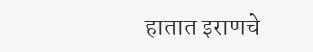हातात इराणचे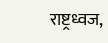राष्ट्रध्वज,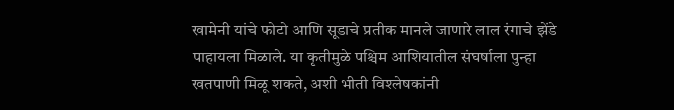खामेनी यांचे फोटो आणि सूडाचे प्रतीक मानले जाणारे लाल रंगाचे झेंडे पाहायला मिळाले. या कृतीमुळे पश्चिम आशियातील संघर्षाला पुन्हा खतपाणी मिळू शकते, अशी भीती विश्लेषकांनी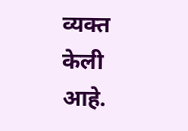व्यक्त केली आहे.